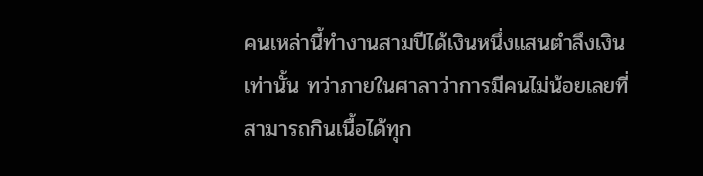คนเหล่านี้ทำงานสามปีได้เงินหนึ่งแสนตำลึงเงินเท่านั้น ทว่าภายในศาลาว่าการมีคนไม่น้อยเลยที่สามารถกินเนื้อได้ทุก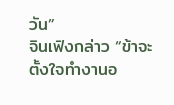วัน”
จินเฟิงกล่าว “ข้าจะตั้งใจทำงานอ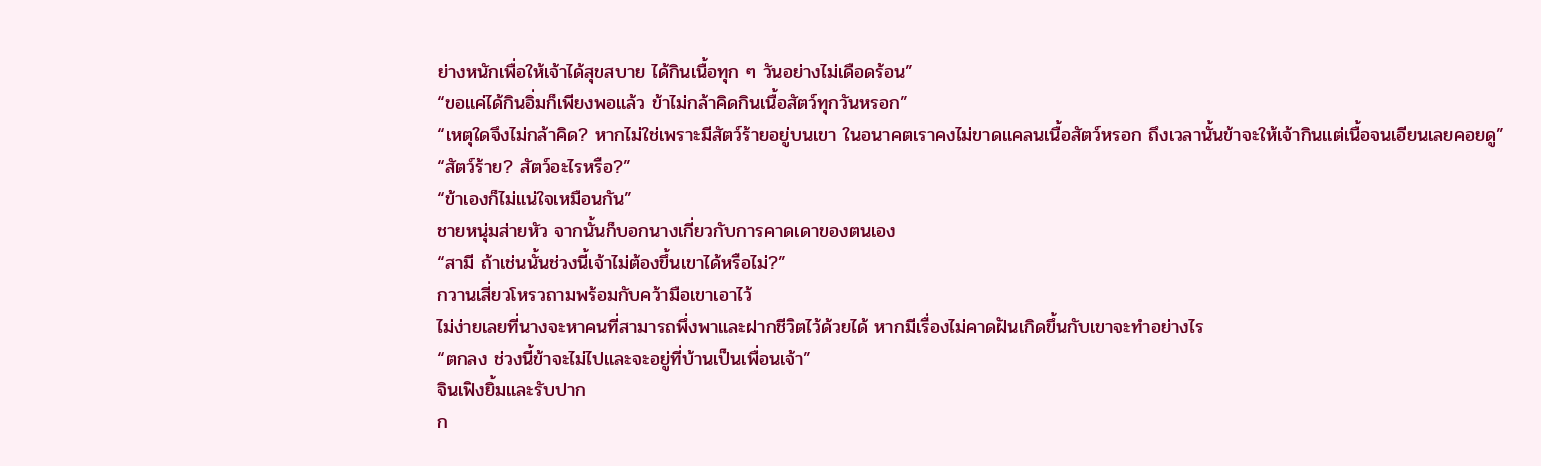ย่างหนักเพื่อให้เจ้าได้สุขสบาย ได้กินเนื้อทุก ๆ วันอย่างไม่เดือดร้อน”
“ขอแค่ได้กินอิ่มก็เพียงพอแล้ว ข้าไม่กล้าคิดกินเนื้อสัตว์ทุกวันหรอก”
“เหตุใดจึงไม่กล้าคิด? หากไม่ใช่เพราะมีสัตว์ร้ายอยู่บนเขา ในอนาคตเราคงไม่ขาดแคลนเนื้อสัตว์หรอก ถึงเวลานั้นข้าจะให้เจ้ากินแต่เนื้อจนเอียนเลยคอยดู”
“สัตว์ร้าย? สัตว์อะไรหรือ?”
“ข้าเองก็ไม่แน่ใจเหมือนกัน”
ชายหนุ่มส่ายหัว จากนั้นก็บอกนางเกี่ยวกับการคาดเดาของตนเอง
“สามี ถ้าเช่นนั้นช่วงนี้เจ้าไม่ต้องขึ้นเขาได้หรือไม่?”
กวานเสี่ยวโหรวถามพร้อมกับคว้ามือเขาเอาไว้
ไม่ง่ายเลยที่นางจะหาคนที่สามารถพึ่งพาและฝากชีวิตไว้ด้วยได้ หากมีเรื่องไม่คาดฝันเกิดขึ้นกับเขาจะทำอย่างไร
“ตกลง ช่วงนี้ข้าจะไม่ไปและจะอยู่ที่บ้านเป็นเพื่อนเจ้า”
จินเฟิงยิ้มและรับปาก
ก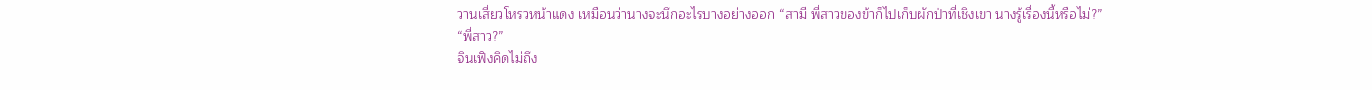วานเสี่ยวโหรวหน้าแดง เหมือนว่านางจะนึกอะไรบางอย่างออก “สามี พี่สาวของข้าก็ไปเก็บผักป่าที่เชิงเขา นางรู้เรื่องนี้หรือไม่?”
“พี่สาว?”
จินเฟิงคิดไม่ถึง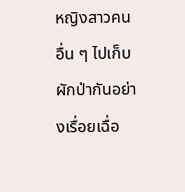หญิงสาวคนอื่น ๆ ไปเก็บผักป่ากันอย่างเรื่อยเฉื่อ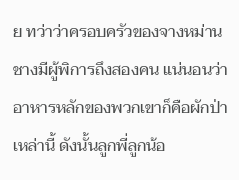ย ทว่าว่าครอบครัวของจางหม่านชางมีผู้พิการถึงสองคน แน่นอนว่า อาหารหลักของพวกเขาก็คือผักป่าเหล่านี้ ดังนั้นลูกพี่ลูกน้อ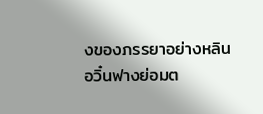งของภรรยาอย่างหลินอวิ๋นฟางย่อมต